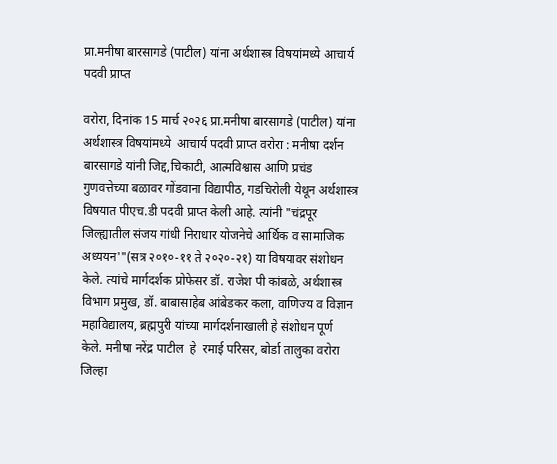प्रा.मनीषा बारसागडे (पाटील) यांना अर्थशास्त्र विषयांमध्ये आचार्य पदवी प्राप्त

वरोरा, दिनांक 15 मार्च २०२६ प्रा.मनीषा बारसागडे (पाटील) यांना अर्थशास्त्र विषयांमध्ये  आचार्य पदवी प्राप्त वरोरा : मनीषा दर्शन बारसागडे यांनी जिद्द,चिकाटी, आत्मविश्वास आणि प्रचंड गुणवत्तेच्या बळावर गोंडवाना विद्यापीठ, गडचिरोली येथून अर्थशास्त्र विषयात पीएच.डी पदवी प्राप्त केली आहे. त्यांनी "चंद्रपूर जिल्ह्यातील संजय गांधी निराधार योजनेचे आर्थिक व सामाजिक अध्ययन'"(सत्र २०१०-११ ते २०२०-२१) या विषयावर संशोधन केले. त्यांचे मार्गदर्शक प्रोफेसर डॉ. राजेश पी कांबळे, अर्थशास्त्र विभाग प्रमुख, डॉ. बाबासाहेब आंबेडकर कला, वाणिज्य व विज्ञान महाविद्यालय, ब्रह्मपुरी यांच्या मार्गदर्शनाखाली हे संशोधन पूर्ण केले. मनीषा नरेंद्र पाटील  हे  रमाई परिसर, बोर्डा तालुका वरोरा जिल्हा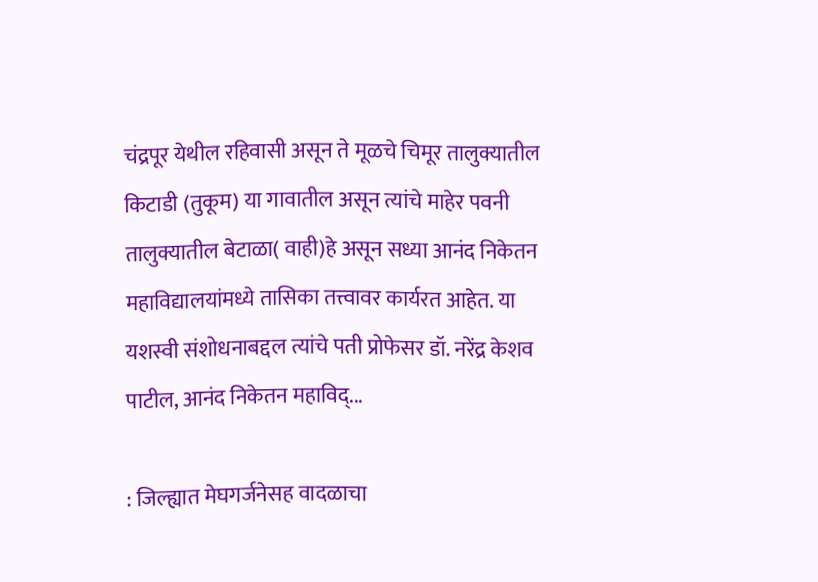चंद्रपूर येथील रहिवासी असून ते मूळचे चिमूर तालुक्यातील किटाडी (तुकूम) या गावातील असून त्यांचे माहेर पवनी तालुक्यातील बेटाळा( वाही)हे असून सध्या आनंद निकेतन महाविद्यालयांमध्ये तासिका तत्त्वावर कार्यरत आहेत. या यशस्वी संशोधनाबद्दल त्यांचे पती प्रोफेसर डॉ. नरेंद्र केशव पाटील, आनंद निकेतन महाविद्...

: जिल्ह्यात मेघगर्जनेसह वादळाचा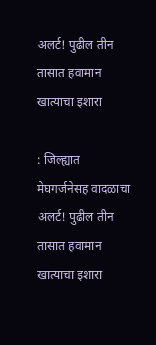अलर्ट! पुढील तीन तासात हवामान खात्याचा इशारा

: जिल्ह्यात मेघगर्जनेसह वादळाचा अलर्ट! पुढील तीन तासात हवामान खात्याचा इशारा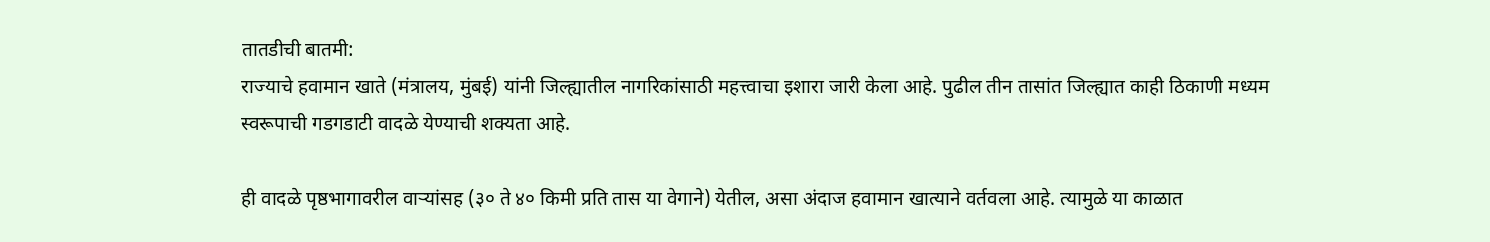तातडीची बातमी:
राज्याचे हवामान खाते (मंत्रालय, मुंबई) यांनी जिल्ह्यातील नागरिकांसाठी महत्त्वाचा इशारा जारी केला आहे. पुढील तीन तासांत जिल्ह्यात काही ठिकाणी मध्यम स्वरूपाची गडगडाटी वादळे येण्याची शक्यता आहे.

ही वादळे पृष्ठभागावरील वाऱ्यांसह (३० ते ४० किमी प्रति तास या वेगाने) येतील, असा अंदाज हवामान खात्याने वर्तवला आहे. त्यामुळे या काळात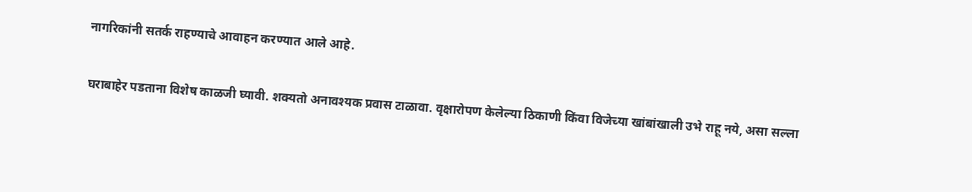नागरिकांनी सतर्क राहण्याचे आवाहन करण्यात आले आहे.

घराबाहेर पडताना विशेष काळजी घ्यावी. शक्यतो अनावश्यक प्रवास टाळावा. वृक्षारोपण केलेल्या ठिकाणी किंवा विजेच्या खांबांखाली उभे राहू नये, असा सल्ला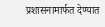प्रशासनामार्फत देण्यात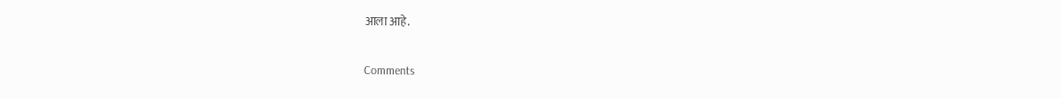आला आहे.

Comments